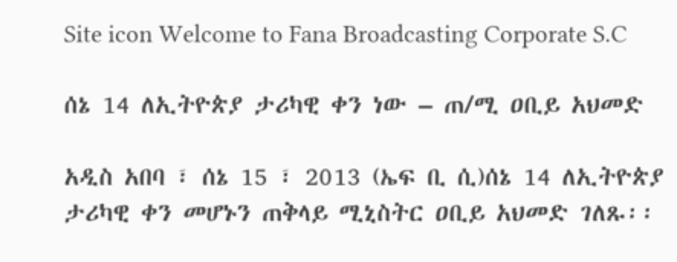Site icon Welcome to Fana Broadcasting Corporate S.C

ሰኔ 14 ለኢትዮጵያ ታሪካዊ ቀን ነው – ጠ/ሚ ዐቢይ አህመድ

አዲስ አበባ ፣ ሰኔ 15 ፣ 2013 (ኤፍ ቢ ሲ)ሰኔ 14 ለኢትዮጵያ ታሪካዊ ቀን መሆኑን ጠቅላይ ሚኒስትር ዐቢይ አህመድ ገለጹ፡፡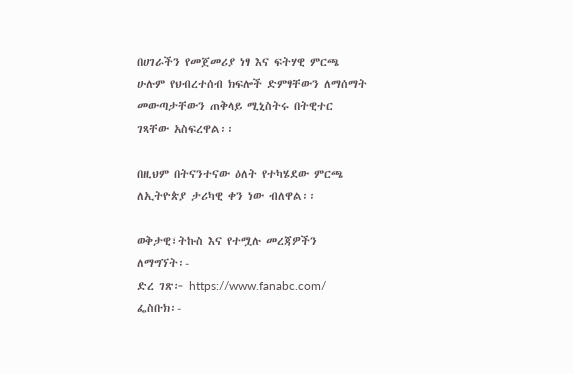በሀገራችን የመጀመሪያ ነፃ እና ፍትሃዊ ምርጫ ሁሉም የህብረተሰብ ክፍሎች ድምፃቸውን ለማሰማት መውጣታቸውን ጠቅላይ ሚኒስትሩ በትዊተር ገጻቸው አስፍረዋል፡፡

በዚህም በትናንተናው ዕለት የተካሄደው ምርጫ ለኢትዮጵያ ታሪካዊ ቀን ነው ብለዋል፡፡

ወቅታዊ፣ትኩስ እና የተሟሉ መረጃዎችን ለማግኘት፡-
ድረ ገጽ፦ https://www.fanabc.com/
ፌስቡክ፡-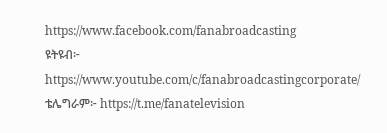https://www.facebook.com/fanabroadcasting
ዩትዩብ፦ https://www.youtube.com/c/fanabroadcastingcorporate/
ቴሌግራም፦ https://t.me/fanatelevision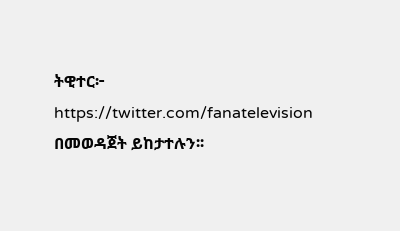ትዊተር፦ https://twitter.com/fanatelevision በመወዳጀት ይከታተሉን፡፡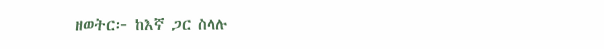ዘወትር፦ ከእኛ ጋር ስላሉ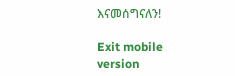እናመሰግናለን!

Exit mobile version